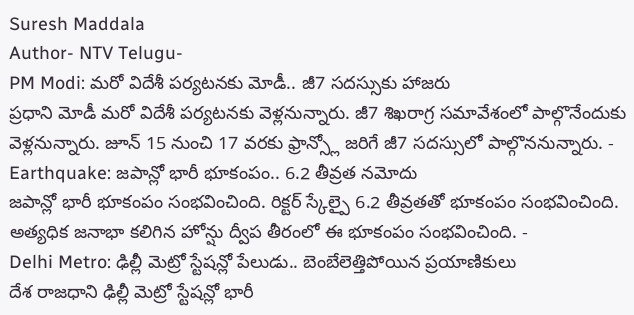Suresh Maddala
Author- NTV Telugu-
PM Modi: మరో విదేశీ పర్యటనకు మోడీ.. జీ7 సదస్సుకు హాజరు
ప్రధాని మోడీ మరో విదేశీ పర్యటనకు వెళ్లనున్నారు. జీ7 శిఖరాగ్ర సమావేశంలో పాల్గొనేందుకు వెళ్లనున్నారు. జూన్ 15 నుంచి 17 వరకు ఫ్రాన్స్లో జరిగే జీ7 సదస్సులో పాల్గొననున్నారు. -
Earthquake: జపాన్లో భారీ భూకంపం.. 6.2 తీవ్రత నమోదు
జపాన్లో భారీ భూకంపం సంభవించింది. రిక్టర్ స్కేల్పై 6.2 తీవ్రతతో భూకంపం సంభవించింది. అత్యధిక జనాభా కలిగిన హోన్షు ద్వీప తీరంలో ఈ భూకంపం సంభవించింది. -
Delhi Metro: ఢిల్లీ మెట్రో స్టేషన్లో పేలుడు.. బెంబేలెత్తిపోయిన ప్రయాణికులు
దేశ రాజధాని ఢిల్లీ మెట్రో స్టేషన్లో భారీ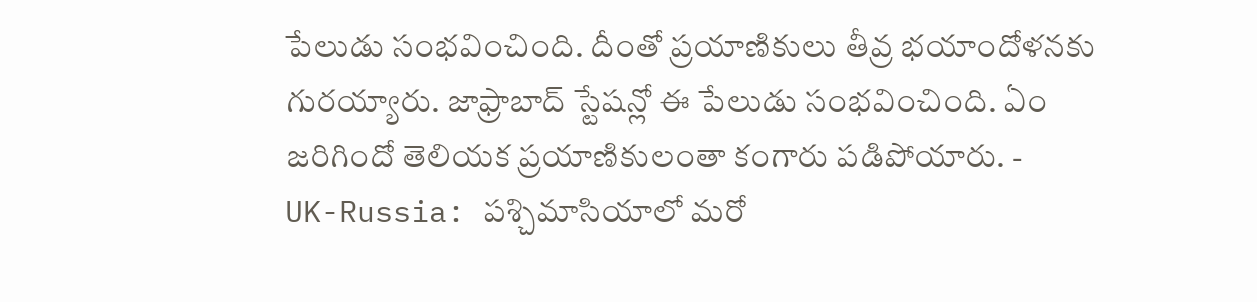పేలుడు సంభవించింది. దీంతో ప్రయాణికులు తీవ్ర భయాందోళనకు గురయ్యారు. జాఫ్రాబాద్ స్టేషన్లో ఈ పేలుడు సంభవించింది. ఏం జరిగిందో తెలియక ప్రయాణికులంతా కంగారు పడిపోయారు. -
UK-Russia: పశ్చిమాసియాలో మరో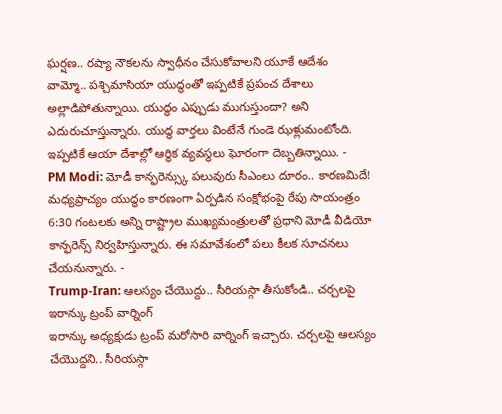ఘర్షణ.. రష్యా నౌకలను స్వాధీనం చేసుకోవాలని యూకే ఆదేశం
వామ్మో.. పశ్చిమాసియా యుద్ధంతో ఇప్పటికే ప్రపంచ దేశాలు అల్లాడిపోతున్నాయి. యుద్ధం ఎప్పుడు ముగుస్తుందా? అని ఎదురుచూస్తున్నారు. యుద్ధ వార్తలు వింటేనే గుండె ఝళ్లుమంటోంది. ఇప్పటికే ఆయా దేశాల్లో ఆర్థిక వ్యవస్థలు ఘోరంగా దెబ్బతిన్నాయి. -
PM Modi: మోడీ కాన్ఫరెన్స్కు పలువురు సీఎంలు దూరం.. కారణమిదే!
మధ్యప్రాచ్యం యుద్ధం కారణంగా ఏర్పడిన సంక్షోభంపై రేపు సాయంత్రం 6:30 గంటలకు అన్ని రాష్ట్రాల ముఖ్యమంత్రులతో ప్రధాని మోడీ వీడియో కాన్ఫరెన్స్ నిర్వహిస్తున్నారు. ఈ సమావేశంలో పలు కీలక సూచనలు చేయనున్నారు. -
Trump-Iran: ఆలస్యం చేయొద్దు.. సీరియస్గా తీసుకోండి.. చర్చలపై ఇరాన్కు ట్రంప్ వార్నింగ్
ఇరాన్కు అధ్యక్షుడు ట్రంప్ మరోసారి వార్నింగ్ ఇచ్చారు. చర్చలపై ఆలస్యం చేయొద్దని.. సీరియస్గా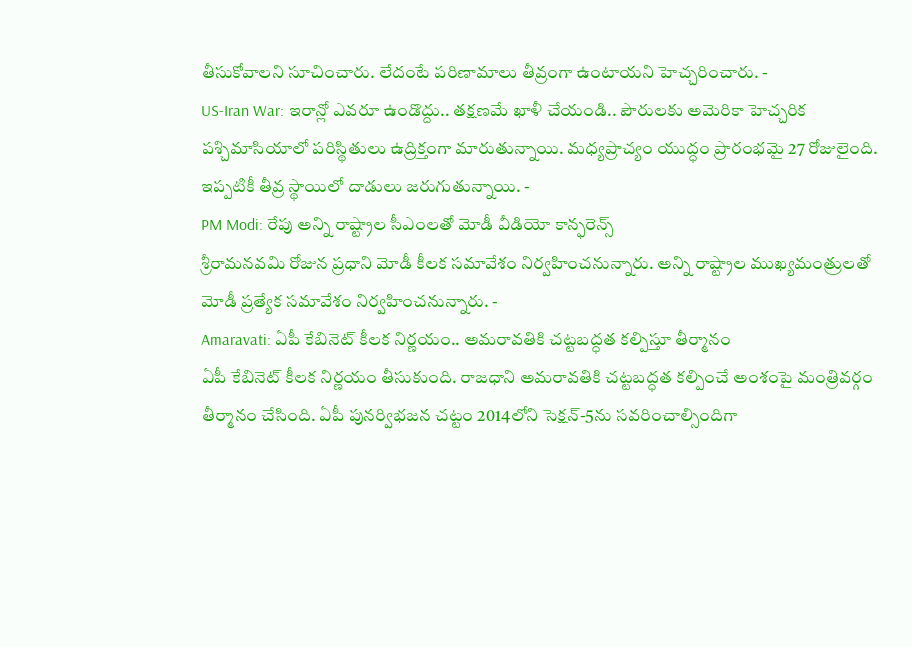తీసుకోవాలని సూచించారు. లేదంటే పరిణామాలు తీవ్రంగా ఉంటాయని హెచ్చరించారు. -
US-Iran War: ఇరాన్లో ఎవరూ ఉండొద్దు.. తక్షణమే ఖాళీ చేయండి.. పౌరులకు అమెరికా హెచ్చరిక
పశ్చిమాసియాలో పరిస్థితులు ఉద్రిక్తంగా మారుతున్నాయి. మధ్యప్రాచ్యం యుద్ధం ప్రారంభమై 27 రోజులైంది. ఇప్పటికీ తీవ్ర స్థాయిలో దాడులు జరుగుతున్నాయి. -
PM Modi: రేపు అన్ని రాష్ట్రాల సీఎంలతో మోడీ వీడియో కాన్ఫరెన్స్
శ్రీరామనవమి రోజున ప్రధాని మోడీ కీలక సమావేశం నిర్వహించనున్నారు. అన్ని రాష్ట్రాల ముఖ్యమంత్రులతో మోడీ ప్రత్యేక సమావేశం నిర్వహించనున్నారు. -
Amaravati: ఏపీ కేబినెట్ కీలక నిర్ణయం.. అమరావతికి చట్టబద్ధత కల్పిస్తూ తీర్మానం
ఏపీ కేబినెట్ కీలక నిర్ణయం తీసుకుంది. రాజధాని అమరావతికి చట్టబద్ధత కల్పించే అంశంపై మంత్రివర్గం తీర్మానం చేసింది. ఏపీ పునర్విభజన చట్టం 2014లోని సెక్షన్-5ను సవరించాల్సిందిగా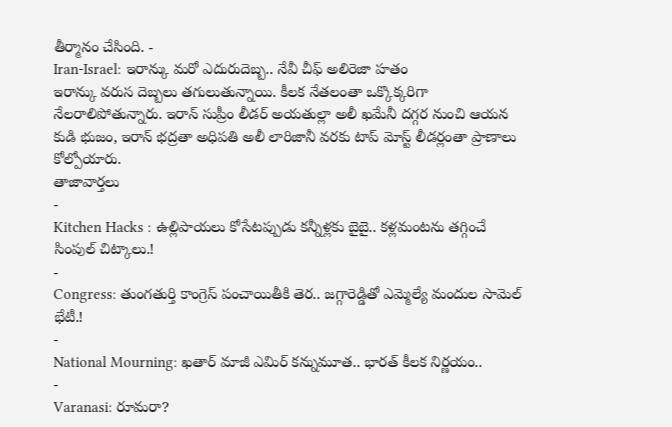తీర్మానం చేసింది. -
Iran-Israel: ఇరాన్కు మరో ఎదురుదెబ్బ.. నేవీ చీఫ్ అలిరెజా హతం
ఇరాన్కు వరుస దెబ్బలు తగులుతున్నాయి. కీలక నేతలంతా ఒక్కొక్కరిగా నేలరాలిపోతున్నారు. ఇరాన్ సుప్రీం లీడర్ అయతుల్లా అలీ ఖమేనీ దగ్గర నుంచి ఆయన కుడి భుజం, ఇరాన్ భద్రతా అధిపతి అలీ లారిజానీ వరకు టాప్ మోస్ట్ లీడర్లంతా ప్రాణాలు కోల్పోయారు.
తాజావార్తలు
-
Kitchen Hacks : ఉల్లిపాయలు కోసేటప్పుడు కన్నీళ్లకు బైబై.. కళ్లమంటను తగ్గించే సింపుల్ చిట్కాలు.!
-
Congress: తుంగతుర్తి కాంగ్రెస్ పంచాయితీకి తెర.. జగ్గారెడ్డితో ఎమ్మెల్యే మందుల సామెల్ భేటీ.!
-
National Mourning: ఖతార్ మాజీ ఎమిర్ కన్నుమూత.. భారత్ కీలక నిర్ణయం..
-
Varanasi: రూమరా?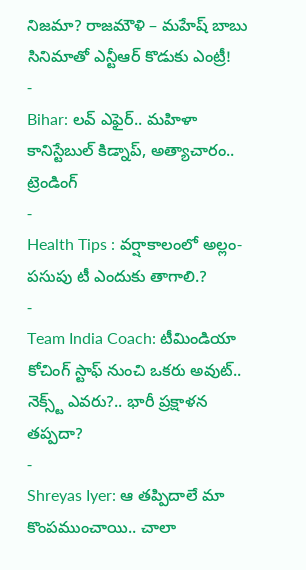నిజమా? రాజమౌళి – మహేష్ బాబు సినిమాతో ఎన్టీఆర్ కొడుకు ఎంట్రీ!
-
Bihar: లవ్ ఎఫైర్.. మహిళా కానిస్టేబుల్ కిడ్నాప్, అత్యాచారం..
ట్రెండింగ్
-
Health Tips : వర్షాకాలంలో అల్లం-పసుపు టీ ఎందుకు తాగాలి.?
-
Team India Coach: టీమిండియా కోచింగ్ స్టాఫ్ నుంచి ఒకరు అవుట్.. నెక్స్ట్ ఎవరు?.. భారీ ప్రక్షాళన తప్పదా?
-
Shreyas Iyer: ఆ తప్పిదాలే మా కొంపముంచాయి.. చాలా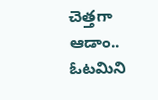చెత్తగా ఆడాం.. ఓటమిని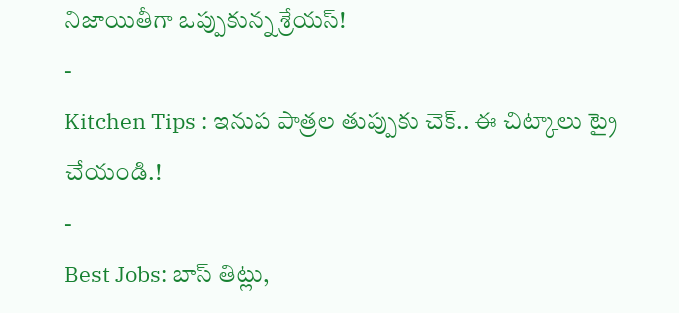నిజాయితీగా ఒప్పుకున్న శ్రేయస్!
-
Kitchen Tips : ఇనుప పాత్రల తుప్పుకు చెక్.. ఈ చిట్కాలు ట్రై చేయండి.!
-
Best Jobs: బాస్ తిట్లు,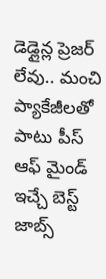డెడ్లైన్ల ప్రెజర్ లేవు.. మంచి ప్యాకేజీలతో పాటు పీస్ ఆఫ్ మైండ్ ఇచ్చే బెస్ట్ జాబ్స్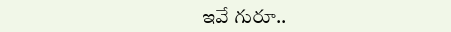ఇవే గురూ..